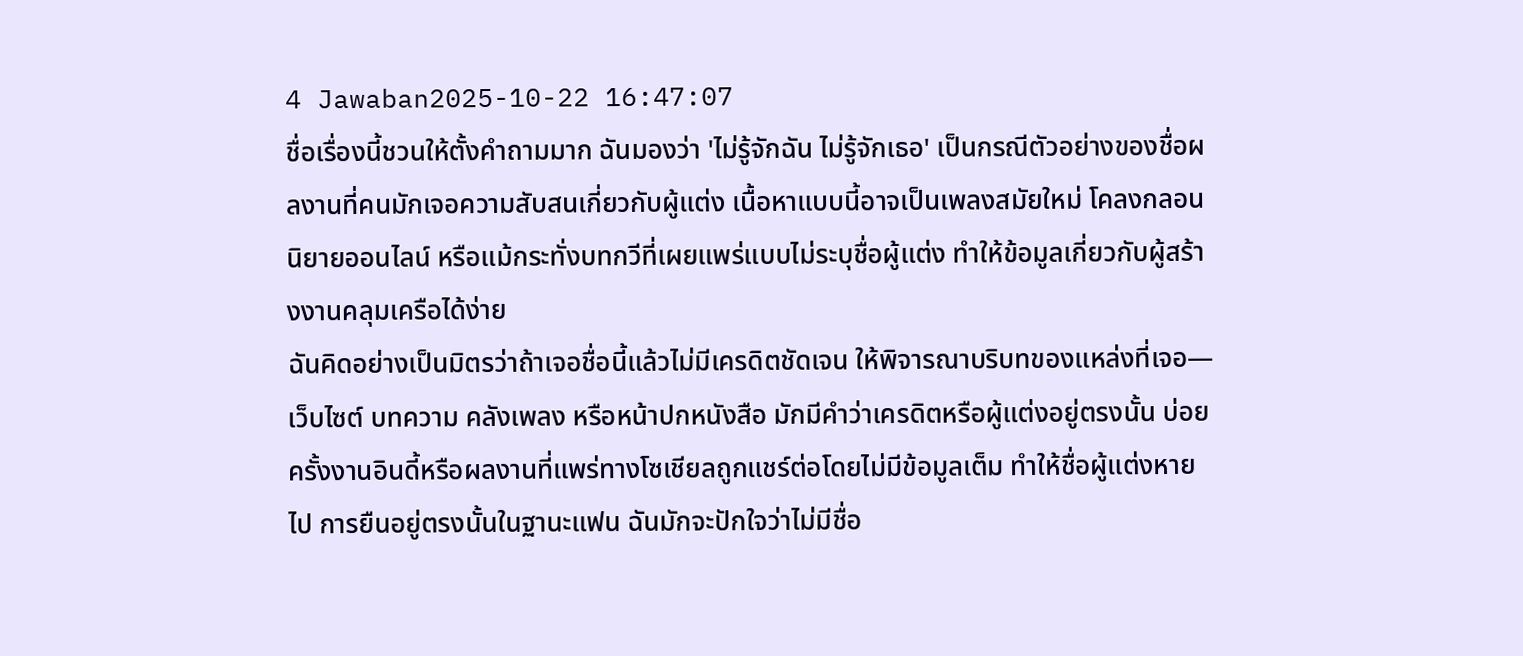4 Jawaban2025-10-22 16:47:07
ชื่อเรื่องนี้ชวนให้ตั้งคำถามมาก ฉันมองว่า 'ไม่รู้จักฉัน ไม่รู้จักเธอ' เป็นกรณีตัวอย่างของชื่อผลงานที่คนมักเจอความสับสนเกี่ยวกับผู้แต่ง เนื้อหาแบบนี้อาจเป็นเพลงสมัยใหม่ โคลงกลอน นิยายออนไลน์ หรือแม้กระทั่งบทกวีที่เผยแพร่แบบไม่ระบุชื่อผู้แต่ง ทำให้ข้อมูลเกี่ยวกับผู้สร้างงานคลุมเครือได้ง่าย
ฉันคิดอย่างเป็นมิตรว่าถ้าเจอชื่อนี้แล้วไม่มีเครดิตชัดเจน ให้พิจารณาบริบทของแหล่งที่เจอ—เว็บไซต์ บทความ คลังเพลง หรือหน้าปกหนังสือ มักมีคำว่าเครดิตหรือผู้แต่งอยู่ตรงนั้น บ่อยครั้งงานอินดี้หรือผลงานที่แพร่ทางโซเชียลถูกแชร์ต่อโดยไม่มีข้อมูลเต็ม ทำให้ชื่อผู้แต่งหายไป การยืนอยู่ตรงนั้นในฐานะแฟน ฉันมักจะปักใจว่าไม่มีชื่อ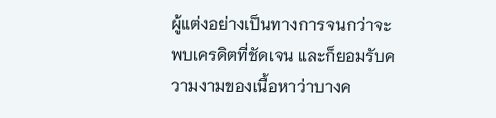ผู้แต่งอย่างเป็นทางการจนกว่าจะพบเครดิตที่ชัดเจน และก็ยอมรับความงามของเนื้อหาว่าบางค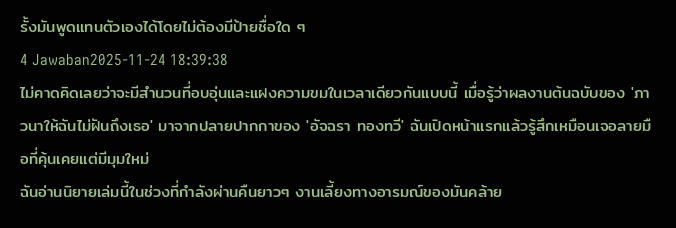รั้งมันพูดแทนตัวเองได้โดยไม่ต้องมีป้ายชื่อใด ๆ
4 Jawaban2025-11-24 18:39:38
ไม่คาดคิดเลยว่าจะมีสำนวนที่อบอุ่นและแฝงความขมในเวลาเดียวกันแบบนี้ เมื่อรู้ว่าผลงานต้นฉบับของ 'ภาวนาให้ฉันไม่ฝันถึงเธอ' มาจากปลายปากกาของ 'อัจฉรา ทองทวี' ฉันเปิดหน้าแรกแล้วรู้สึกเหมือนเจอลายมือที่คุ้นเคยแต่มีมุมใหม่
ฉันอ่านนิยายเล่มนี้ในช่วงที่กำลังผ่านคืนยาวๆ งานเลี้ยงทางอารมณ์ของมันคล้าย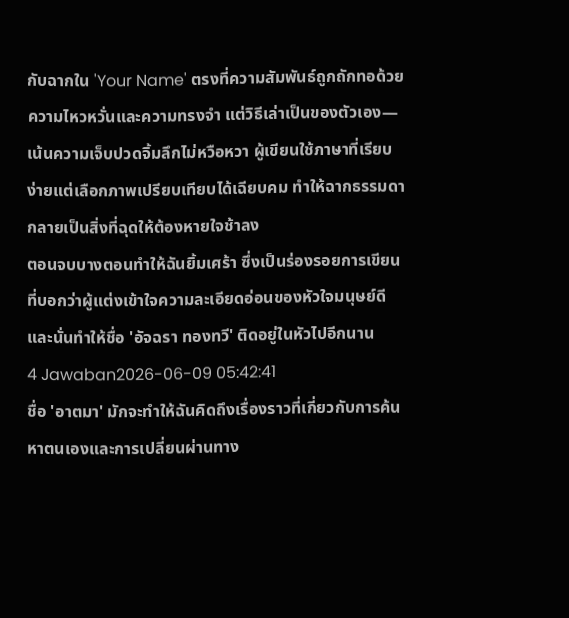กับฉากใน 'Your Name' ตรงที่ความสัมพันธ์ถูกถักทอด้วยความไหวหวั่นและความทรงจำ แต่วิธีเล่าเป็นของตัวเอง—เน้นความเจ็บปวดจิ้มลึกไม่หวือหวา ผู้เขียนใช้ภาษาที่เรียบง่ายแต่เลือกภาพเปรียบเทียบได้เฉียบคม ทำให้ฉากธรรมดากลายเป็นสิ่งที่ฉุดให้ต้องหายใจช้าลง
ตอนจบบางตอนทำให้ฉันยิ้มเศร้า ซึ่งเป็นร่องรอยการเขียนที่บอกว่าผู้แต่งเข้าใจความละเอียดอ่อนของหัวใจมนุษย์ดี และนั่นทำให้ชื่อ 'อัจฉรา ทองทวี' ติดอยู่ในหัวไปอีกนาน
4 Jawaban2026-06-09 05:42:41
ชื่อ 'อาตมา' มักจะทำให้ฉันคิดถึงเรื่องราวที่เกี่ยวกับการค้นหาตนเองและการเปลี่ยนผ่านทาง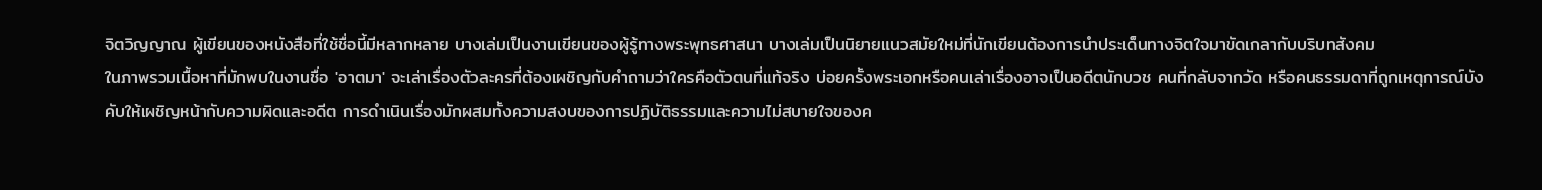จิตวิญญาณ ผู้เขียนของหนังสือที่ใช้ชื่อนี้มีหลากหลาย บางเล่มเป็นงานเขียนของผู้รู้ทางพระพุทธศาสนา บางเล่มเป็นนิยายแนวสมัยใหม่ที่นักเขียนต้องการนำประเด็นทางจิตใจมาขัดเกลากับบริบทสังคม
ในภาพรวมเนื้อหาที่มักพบในงานชื่อ 'อาตมา' จะเล่าเรื่องตัวละครที่ต้องเผชิญกับคำถามว่าใครคือตัวตนที่แท้จริง บ่อยครั้งพระเอกหรือคนเล่าเรื่องอาจเป็นอดีตนักบวช คนที่กลับจากวัด หรือคนธรรมดาที่ถูกเหตุการณ์บังคับให้เผชิญหน้ากับความผิดและอดีต การดำเนินเรื่องมักผสมทั้งความสงบของการปฏิบัติธรรมและความไม่สบายใจของค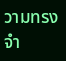วามทรงจำ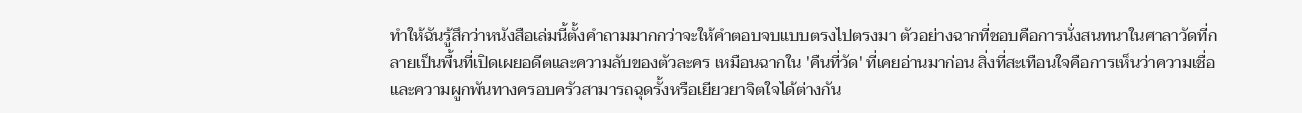ทำให้ฉันรู้สึกว่าหนังสือเล่มนี้ตั้งคำถามมากกว่าจะให้คำตอบจบแบบตรงไปตรงมา ตัวอย่างฉากที่ชอบคือการนั่งสนทนาในศาลาวัดที่กลายเป็นพื้นที่เปิดเผยอดีตและความลับของตัวละคร เหมือนฉากใน 'คืนที่วัด' ที่เคยอ่านมาก่อน สิ่งที่สะเทือนใจคือการเห็นว่าความเชื่อและความผูกพันทางครอบครัวสามารถฉุดรั้งหรือเยียวยาจิตใจได้ต่างกัน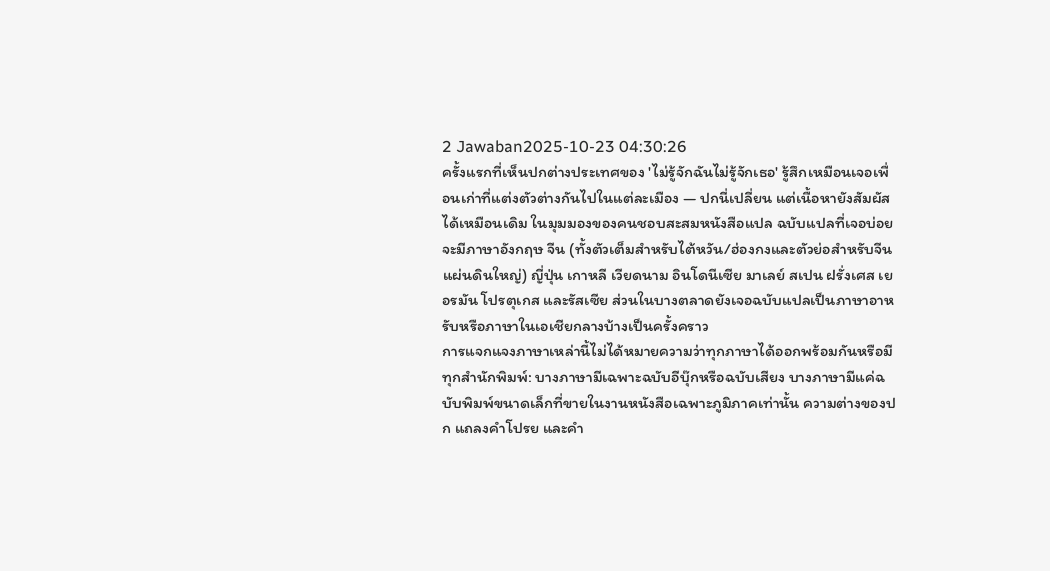2 Jawaban2025-10-23 04:30:26
ครั้งแรกที่เห็นปกต่างประเทศของ 'ไม่รู้จักฉันไม่รู้จักเธอ' รู้สึกเหมือนเจอเพื่อนเก่าที่แต่งตัวต่างกันไปในแต่ละเมือง — ปกนี่เปลี่ยน แต่เนื้อหายังสัมผัสได้เหมือนเดิม ในมุมมองของคนชอบสะสมหนังสือแปล ฉบับแปลที่เจอบ่อยจะมีภาษาอังกฤษ จีน (ทั้งตัวเต็มสำหรับไต้หวัน/ฮ่องกงและตัวย่อสำหรับจีนแผ่นดินใหญ่) ญี่ปุ่น เกาหลี เวียดนาม อินโดนีเซีย มาเลย์ สเปน ฝรั่งเศส เยอรมัน โปรตุเกส และรัสเซีย ส่วนในบางตลาดยังเจอฉบับแปลเป็นภาษาอาหรับหรือภาษาในเอเชียกลางบ้างเป็นครั้งคราว
การแจกแจงภาษาเหล่านี้ไม่ได้หมายความว่าทุกภาษาได้ออกพร้อมกันหรือมีทุกสำนักพิมพ์: บางภาษามีเฉพาะฉบับอีบุ๊กหรือฉบับเสียง บางภาษามีแค่ฉบับพิมพ์ขนาดเล็กที่ขายในงานหนังสือเฉพาะภูมิภาคเท่านั้น ความต่างของปก แถลงคำโปรย และคำ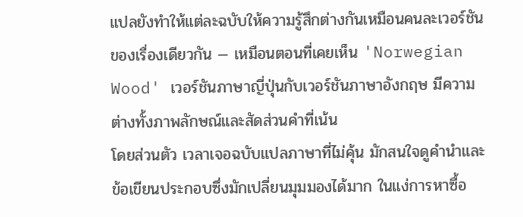แปลยังทำให้แต่ละฉบับให้ความรู้สึกต่างกันเหมือนคนละเวอร์ชันของเรื่องเดียวกัน — เหมือนตอนที่เคยเห็น 'Norwegian Wood' เวอร์ชันภาษาญี่ปุ่นกับเวอร์ชันภาษาอังกฤษ มีความต่างทั้งภาพลักษณ์และสัดส่วนคำที่เน้น
โดยส่วนตัว เวลาเจอฉบับแปลภาษาที่ไม่คุ้น มักสนใจดูคำนำและข้อเขียนประกอบซึ่งมักเปลี่ยนมุมมองได้มาก ในแง่การหาซื้อ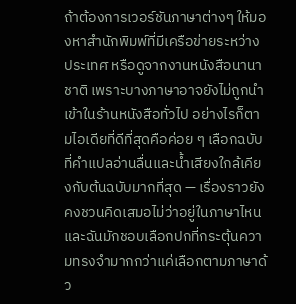ถ้าต้องการเวอร์ชันภาษาต่างๆ ให้มองหาสำนักพิมพ์ที่มีเครือข่ายระหว่างประเทศ หรือดูจากงานหนังสือนานาชาติ เพราะบางภาษาอาจยังไม่ถูกนำเข้าในร้านหนังสือทั่วไป อย่างไรก็ตามไอเดียที่ดีที่สุดคือค่อย ๆ เลือกฉบับที่คำแปลอ่านลื่นและน้ำเสียงใกล้เคียงกับต้นฉบับมากที่สุด — เรื่องราวยังคงชวนคิดเสมอไม่ว่าอยู่ในภาษาไหน และฉันมักชอบเลือกปกที่กระตุ้นความทรงจำมากกว่าแค่เลือกตามภาษาด้ว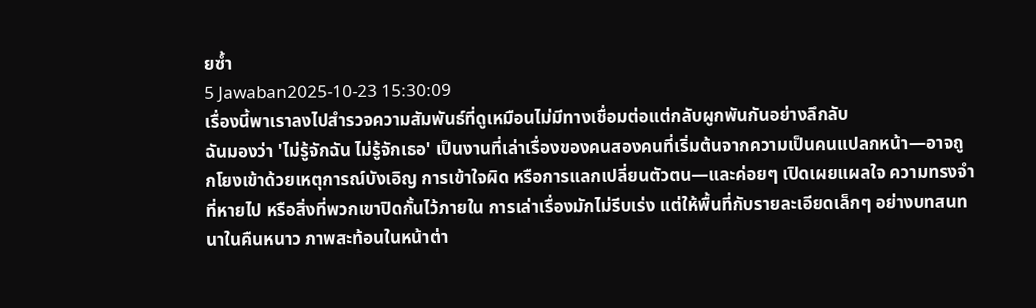ยซ้ำ
5 Jawaban2025-10-23 15:30:09
เรื่องนี้พาเราลงไปสำรวจความสัมพันธ์ที่ดูเหมือนไม่มีทางเชื่อมต่อแต่กลับผูกพันกันอย่างลึกลับ
ฉันมองว่า 'ไม่รู้จักฉัน ไม่รู้จักเธอ' เป็นงานที่เล่าเรื่องของคนสองคนที่เริ่มต้นจากความเป็นคนแปลกหน้า—อาจถูกโยงเข้าด้วยเหตุการณ์บังเอิญ การเข้าใจผิด หรือการแลกเปลี่ยนตัวตน—และค่อยๆ เปิดเผยแผลใจ ความทรงจำที่หายไป หรือสิ่งที่พวกเขาปิดกั้นไว้ภายใน การเล่าเรื่องมักไม่รีบเร่ง แต่ให้พื้นที่กับรายละเอียดเล็กๆ อย่างบทสนทนาในคืนหนาว ภาพสะท้อนในหน้าต่า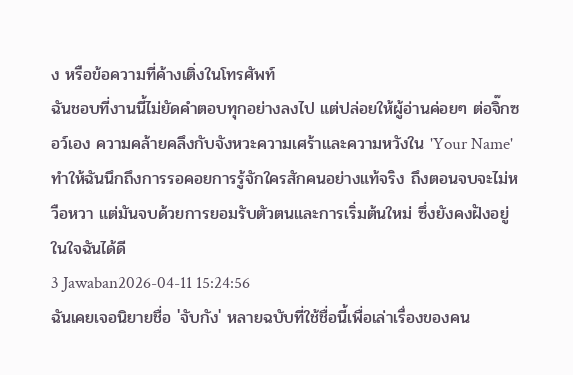ง หรือข้อความที่ค้างเติ่งในโทรศัพท์
ฉันชอบที่งานนี้ไม่ยัดคำตอบทุกอย่างลงไป แต่ปล่อยให้ผู้อ่านค่อยๆ ต่อจิ๊กซอว์เอง ความคล้ายคลึงกับจังหวะความเศร้าและความหวังใน 'Your Name' ทำให้ฉันนึกถึงการรอคอยการรู้จักใครสักคนอย่างแท้จริง ถึงตอนจบจะไม่หวือหวา แต่มันจบด้วยการยอมรับตัวตนและการเริ่มต้นใหม่ ซึ่งยังคงฝังอยู่ในใจฉันได้ดี
3 Jawaban2026-04-11 15:24:56
ฉันเคยเจอนิยายชื่อ 'จับกัง' หลายฉบับที่ใช้ชื่อนี้เพื่อเล่าเรื่องของคน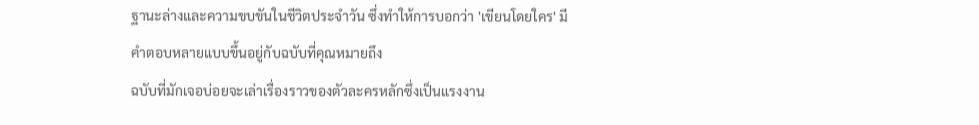ฐานะล่างและความขบขันในชีวิตประจำวัน ซึ่งทำให้การบอกว่า 'เขียนโดยใคร' มีคำตอบหลายแบบขึ้นอยู่กับฉบับที่คุณหมายถึง
ฉบับที่มักเจอบ่อยจะเล่าเรื่องราวของตัวละครหลักซึ่งเป็นแรงงาน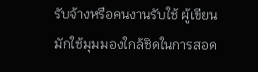รับจ้างหรือคนงานรับใช้ ผู้เขียนมักใช้มุมมองใกล้ชิดในการสอด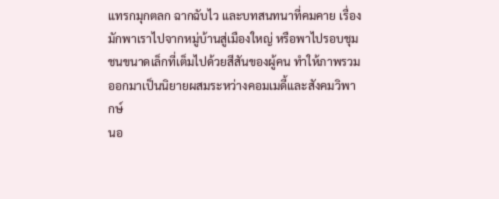แทรกมุกตลก ฉากฉับไว และบทสนทนาที่คมคาย เรื่องมักพาเราไปจากหมู่บ้านสู่เมืองใหญ่ หรือพาไปรอบชุมชนขนาดเล็กที่เต็มไปด้วยสีสันของผู้คน ทำให้ภาพรวมออกมาเป็นนิยายผสมระหว่างคอมเมดี้และสังคมวิพากษ์
นอ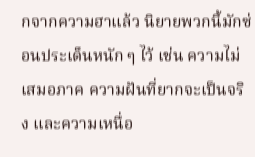กจากความฮาแล้ว นิยายพวกนี้มักซ่อนประเด็นหนัก ๆ ไว้ เช่น ความไม่เสมอภาค ความฝันที่ยากจะเป็นจริง และความเหนื่อ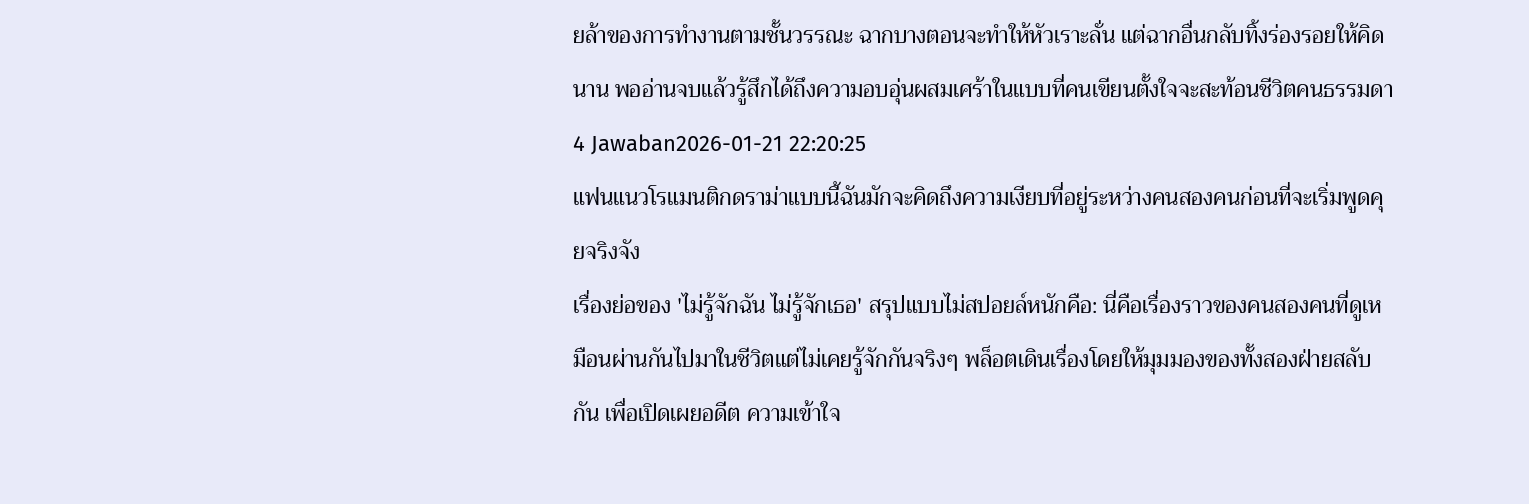ยล้าของการทำงานตามชั้นวรรณะ ฉากบางตอนจะทำให้หัวเราะลั่น แต่ฉากอื่นกลับทิ้งร่องรอยให้คิดนาน พออ่านจบแล้วรู้สึกได้ถึงความอบอุ่นผสมเศร้าในแบบที่คนเขียนตั้งใจจะสะท้อนชีวิตคนธรรมดา
4 Jawaban2026-01-21 22:20:25
แฟนแนวโรแมนติกดราม่าแบบนี้ฉันมักจะคิดถึงความเงียบที่อยู่ระหว่างคนสองคนก่อนที่จะเริ่มพูดคุยจริงจัง
เรื่องย่อของ 'ไม่รู้จักฉัน ไม่รู้จักเธอ' สรุปแบบไม่สปอยล์หนักคือ: นี่คือเรื่องราวของคนสองคนที่ดูเหมือนผ่านกันไปมาในชีวิตแต่ไม่เคยรู้จักกันจริงๆ พล็อตเดินเรื่องโดยให้มุมมองของทั้งสองฝ่ายสลับกัน เพื่อเปิดเผยอดีต ความเข้าใจ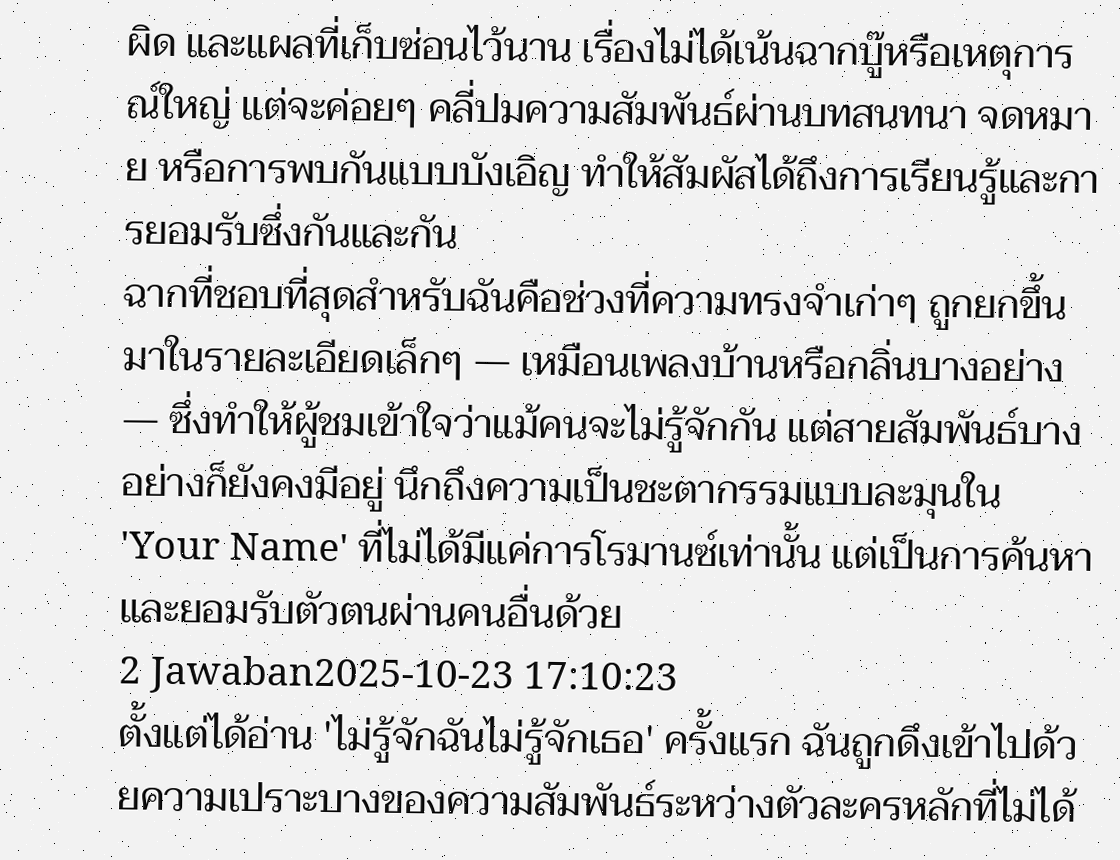ผิด และแผลที่เก็บซ่อนไว้นาน เรื่องไม่ได้เน้นฉากบู๊หรือเหตุการณ์ใหญ่ แต่จะค่อยๆ คลี่ปมความสัมพันธ์ผ่านบทสนทนา จดหมาย หรือการพบกันแบบบังเอิญ ทำให้สัมผัสได้ถึงการเรียนรู้และการยอมรับซึ่งกันและกัน
ฉากที่ชอบที่สุดสำหรับฉันคือช่วงที่ความทรงจำเก่าๆ ถูกยกขึ้นมาในรายละเอียดเล็กๆ — เหมือนเพลงบ้านหรือกลิ่นบางอย่าง — ซึ่งทำให้ผู้ชมเข้าใจว่าแม้คนจะไม่รู้จักกัน แต่สายสัมพันธ์บางอย่างก็ยังคงมีอยู่ นึกถึงความเป็นชะตากรรมแบบละมุนใน 'Your Name' ที่ไม่ได้มีแค่การโรมานซ์เท่านั้น แต่เป็นการค้นหาและยอมรับตัวตนผ่านคนอื่นด้วย
2 Jawaban2025-10-23 17:10:23
ตั้งแต่ได้อ่าน 'ไม่รู้จักฉันไม่รู้จักเธอ' ครั้งแรก ฉันถูกดึงเข้าไปด้วยความเปราะบางของความสัมพันธ์ระหว่างตัวละครหลักที่ไม่ได้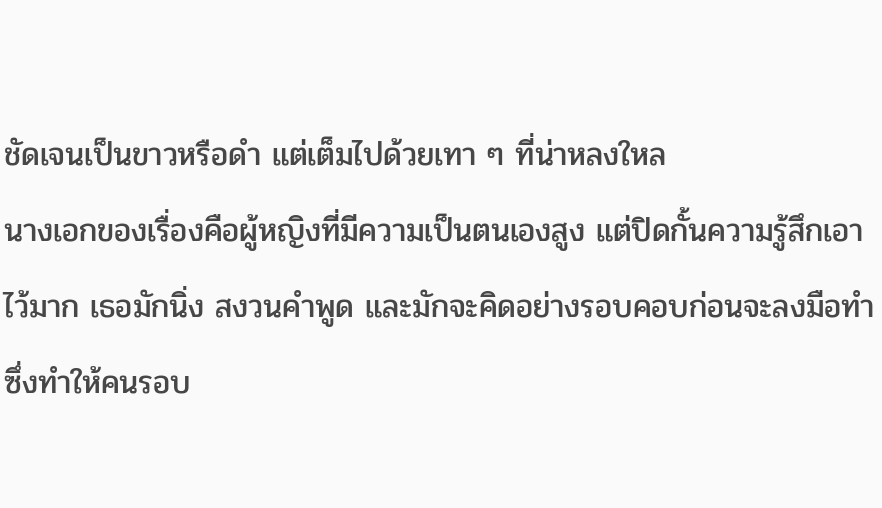ชัดเจนเป็นขาวหรือดำ แต่เต็มไปด้วยเทา ๆ ที่น่าหลงใหล
นางเอกของเรื่องคือผู้หญิงที่มีความเป็นตนเองสูง แต่ปิดกั้นความรู้สึกเอาไว้มาก เธอมักนิ่ง สงวนคำพูด และมักจะคิดอย่างรอบคอบก่อนจะลงมือทำ ซึ่งทำให้คนรอบ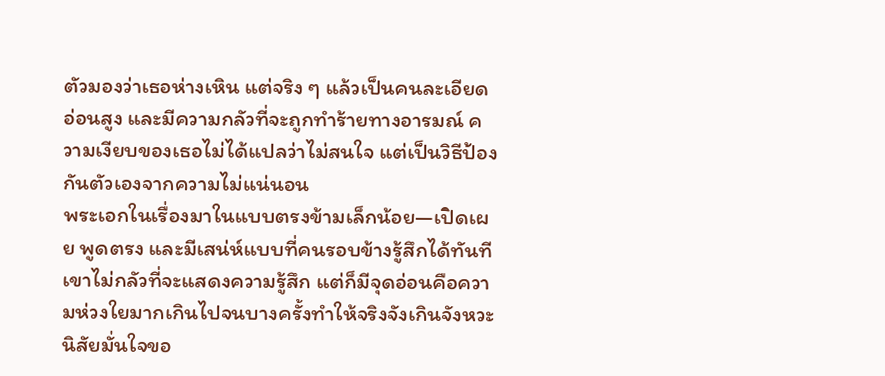ตัวมองว่าเธอห่างเหิน แต่จริง ๆ แล้วเป็นคนละเอียดอ่อนสูง และมีความกลัวที่จะถูกทำร้ายทางอารมณ์ ความเงียบของเธอไม่ได้แปลว่าไม่สนใจ แต่เป็นวิธีป้องกันตัวเองจากความไม่แน่นอน
พระเอกในเรื่องมาในแบบตรงข้ามเล็กน้อย—เปิดเผย พูดตรง และมีเสน่ห์แบบที่คนรอบข้างรู้สึกได้ทันที เขาไม่กลัวที่จะแสดงความรู้สึก แต่ก็มีจุดอ่อนคือความห่วงใยมากเกินไปจนบางครั้งทำให้จริงจังเกินจังหวะ นิสัยมั่นใจขอ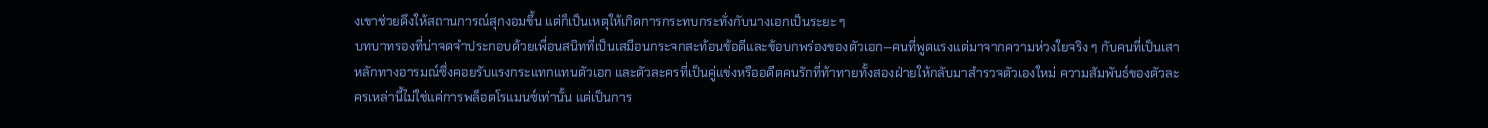งเขาช่วยดึงให้สถานการณ์สุกงอมขึ้น แต่ก็เป็นเหตุให้เกิดการกระทบกระทั่งกับนางเอกเป็นระยะ ๆ
บทบาทรองที่น่าจดจำประกอบด้วยเพื่อนสนิทที่เป็นเสมือนกระจกสะท้อนข้อดีและข้อบกพร่องของตัวเอก—คนที่พูดแรงแต่มาจากความห่วงใยจริง ๆ กับคนที่เป็นเสาหลักทางอารมณ์ซึ่งคอยรับแรงกระแทกแทนตัวเอก และตัวละครที่เป็นคู่แข่งหรืออดีตคนรักที่ท้าทายทั้งสองฝ่ายให้กลับมาสำรวจตัวเองใหม่ ความสัมพันธ์ของตัวละครเหล่านี้ไม่ใช่แค่การพล็อตโรแมนซ์เท่านั้น แต่เป็นการ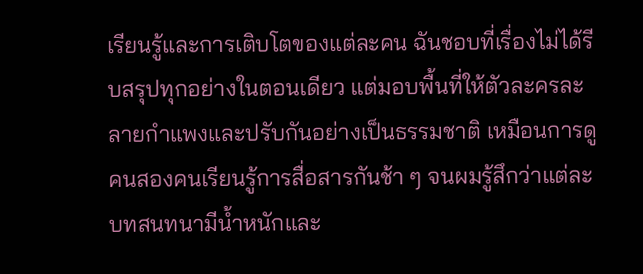เรียนรู้และการเติบโตของแต่ละคน ฉันชอบที่เรื่องไม่ได้รีบสรุปทุกอย่างในตอนเดียว แต่มอบพื้นที่ให้ตัวละครละลายกำแพงและปรับกันอย่างเป็นธรรมชาติ เหมือนการดูคนสองคนเรียนรู้การสื่อสารกันช้า ๆ จนผมรู้สึกว่าแต่ละบทสนทนามีน้ำหนักและ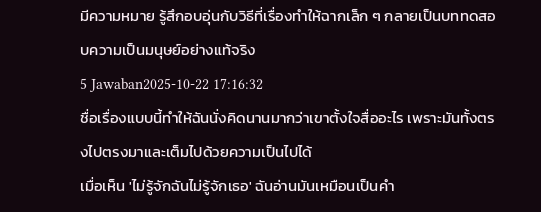มีความหมาย รู้สึกอบอุ่นกับวิธีที่เรื่องทำให้ฉากเล็ก ๆ กลายเป็นบททดสอบความเป็นมนุษย์อย่างแท้จริง
5 Jawaban2025-10-22 17:16:32
ชื่อเรื่องแบบนี้ทำให้ฉันนั่งคิดนานมากว่าเขาตั้งใจสื่ออะไร เพราะมันทั้งตรงไปตรงมาและเต็มไปด้วยความเป็นไปได้
เมื่อเห็น 'ไม่รู้จักฉันไม่รู้จักเธอ' ฉันอ่านมันเหมือนเป็นคำ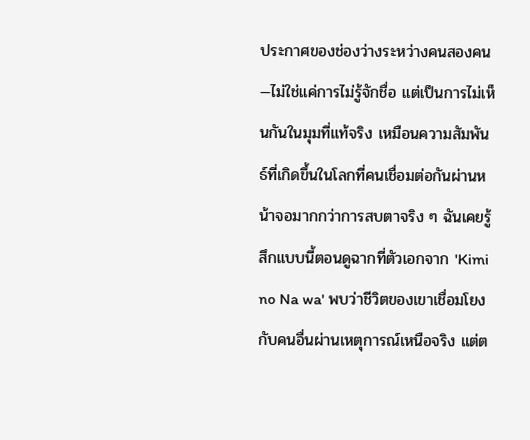ประกาศของช่องว่างระหว่างคนสองคน—ไม่ใช่แค่การไม่รู้จักชื่อ แต่เป็นการไม่เห็นกันในมุมที่แท้จริง เหมือนความสัมพันธ์ที่เกิดขึ้นในโลกที่คนเชื่อมต่อกันผ่านหน้าจอมากกว่าการสบตาจริง ๆ ฉันเคยรู้สึกแบบนี้ตอนดูฉากที่ตัวเอกจาก 'Kimi no Na wa' พบว่าชีวิตของเขาเชื่อมโยงกับคนอื่นผ่านเหตุการณ์เหนือจริง แต่ต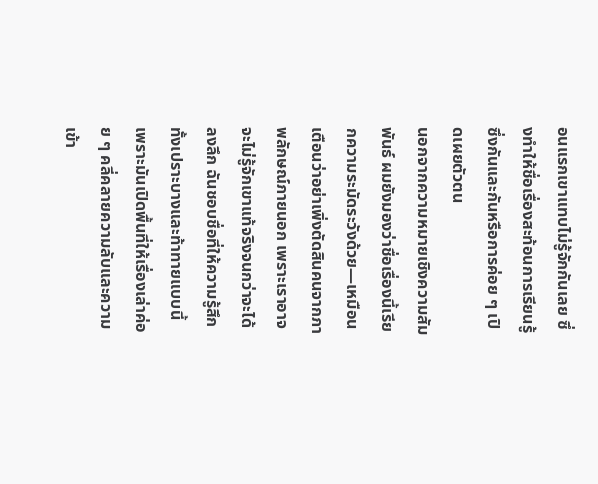อนแรกเขาแทบไม่รู้จักกันเลย ซึ่งทำให้ชื่อเรื่องสะท้อนการเรียนรู้ซึ่งกันและกันหรือการค่อย ๆ เปิดเผยตัวตน
นอกจากความหมายเชิงความสัมพันธ์ ผมยังมองว่าชื่อเรื่องนี้เรียกความระมัดระวังด้วย—เหมือนเตือนว่าอย่าเพิ่งตัดสินคนจากภาพลักษณ์ภายนอก เพราะเราอาจจะไม่รู้จักเขาแท้จริงจนกว่าจะได้ลงลึก ฉันชอบชื่อที่ให้ความรู้สึกทั้งเปราะบางและท้าทายแบบนี้ เพราะมันเปิดพื้นที่ให้เรื่องเล่าค่อย ๆ คลี่คลายความลับและความเข้า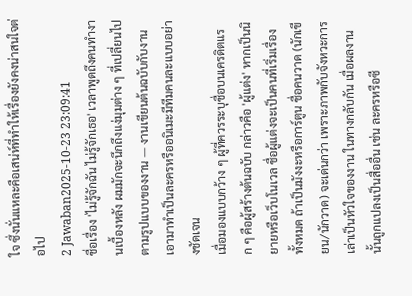ใจ ซึ่งนั่นแหละคือเสน่ห์ที่ทำให้เรื่องยังคงน่าสนใจต่อไป
2 Jawaban2025-10-23 23:09:41
ชื่อเรื่อง 'ไม่รู้จักฉัน ไม่รู้จักเธอ' เวลาพูดถึงคนทำงานเบื้องหลัง ผมมักจะนึกถึงแง่มุมต่าง ๆ ที่เปลี่ยนไปตามรูปแบบของงาน — งานเขียนต้นฉบับกับงานเอามาทำเป็นละครหรืออนิเมะมีทีมคนละแบบอย่างชัดเจน
เมื่อมองแบบกว้าง ๆ ผู้ที่ควรระบุชื่อบนเครดิตแรก ๆ คือผู้สร้างต้นฉบับ กล่าวคือ 'ผู้แต่ง' หากเป็นนิยายหรือเว็บโนเวล ชื่อผู้แต่งจะเป็นคนที่เริ่มเรื่องทั้งหมด ถ้าเป็นมังงะหรือการ์ตูน ชื่อคนวาด (นักเขียน/นักวาด) จะเด่นกว่า เพราะภาพกับจังหวะการเล่าเป็นหัวใจของงาน ในทางกลับกัน เมื่อผลงานนั้นถูกแปลงเป็นสื่ออื่น เช่น ละครหรือซี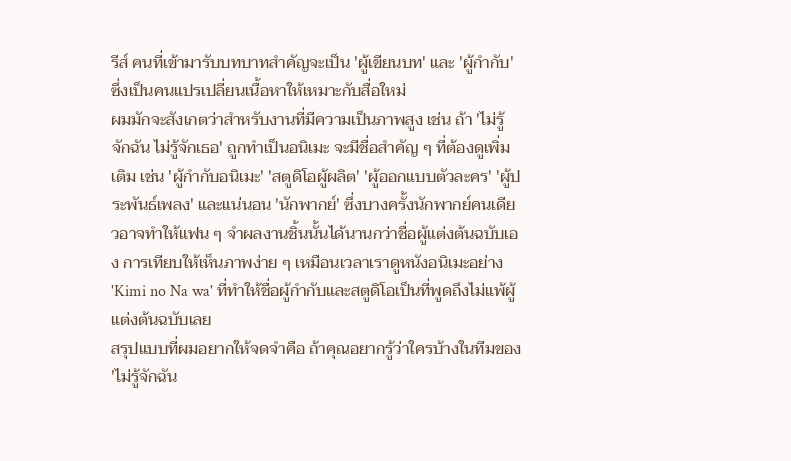รีส์ คนที่เข้ามารับบทบาทสำคัญจะเป็น 'ผู้เขียนบท' และ 'ผู้กำกับ' ซึ่งเป็นคนแปรเปลี่ยนเนื้อหาให้เหมาะกับสื่อใหม่
ผมมักจะสังเกตว่าสำหรับงานที่มีความเป็นภาพสูง เช่น ถ้า 'ไม่รู้จักฉัน ไม่รู้จักเธอ' ถูกทำเป็นอนิเมะ จะมีชื่อสำคัญ ๆ ที่ต้องดูเพิ่มเติม เช่น 'ผู้กำกับอนิเมะ' 'สตูดิโอผู้ผลิต' 'ผู้ออกแบบตัวละคร' 'ผู้ประพันธ์เพลง' และแน่นอน 'นักพากย์' ซึ่งบางครั้งนักพากย์คนเดียวอาจทำให้แฟน ๆ จำผลงานชิ้นนั้นได้นานกว่าชื่อผู้แต่งต้นฉบับเอง การเทียบให้เห็นภาพง่าย ๆ เหมือนเวลาเราดูหนังอนิเมะอย่าง 'Kimi no Na wa' ที่ทำให้ชื่อผู้กำกับและสตูดิโอเป็นที่พูดถึงไม่แพ้ผู้แต่งต้นฉบับเลย
สรุปแบบที่ผมอยากให้จดจำคือ ถ้าคุณอยากรู้ว่าใครบ้างในทีมของ 'ไม่รู้จักฉัน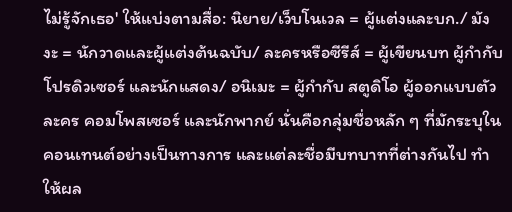ไม่รู้จักเธอ' ให้แบ่งตามสื่อ: นิยาย/เว็บโนเวล = ผู้แต่งและบก./ มังงะ = นักวาดและผู้แต่งต้นฉบับ/ ละครหรือซีรีส์ = ผู้เขียนบท ผู้กำกับ โปรดิวเซอร์ และนักแสดง/ อนิเมะ = ผู้กำกับ สตูดิโอ ผู้ออกแบบตัวละคร คอมโพสเซอร์ และนักพากย์ นั่นคือกลุ่มชื่อหลัก ๆ ที่มักระบุในคอนเทนต์อย่างเป็นทางการ และแต่ละชื่อมีบทบาทที่ต่างกันไป ทำให้ผล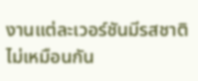งานแต่ละเวอร์ชันมีรสชาติไม่เหมือนกัน